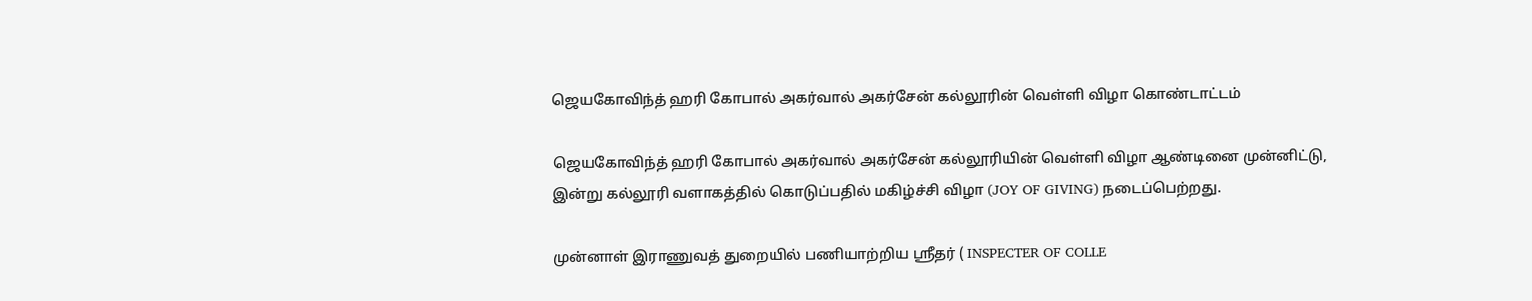ஜெயகோவிந்த் ஹரி கோபால் அகர்வால் அகர்சேன் கல்லூரின் வெள்ளி விழா கொண்டாட்டம்

ஜெயகோவிந்த் ஹரி கோபால் அகர்வால் அகர்சேன் கல்லூரியின் வெள்ளி விழா ஆண்டினை முன்னிட்டு, இன்று கல்லூரி வளாகத்தில் கொடுப்பதில் மகிழ்ச்சி விழா (JOY OF GIVING) நடைப்பெற்றது.

முன்னாள் இராணுவத் துறையில் பணியாற்றிய ஸ்ரீதர் ( INSPECTER OF COLLE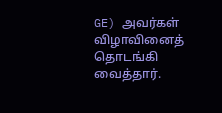GE) அவர்கள் விழாவினைத் தொடங்கி வைத்தார்.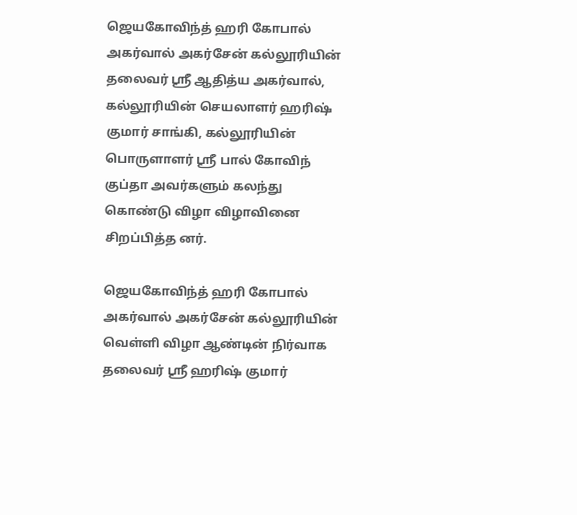ஜெயகோவிந்த் ஹரி கோபால் அகர்வால் அகர்சேன் கல்லூரியின் தலைவர் ஸ்ரீ ஆதித்ய அகர்வால், கல்லூரியின் செயலாளர் ஹரிஷ் குமார் சாங்கி, கல்லூரியின் பொருளாளர் ஸ்ரீ பால் கோவிந் குப்தா அவர்களும் கலந்து கொண்டு விழா விழாவினை சிறப்பித்த னர்.

ஜெயகோவிந்த் ஹரி கோபால் அகர்வால் அகர்சேன் கல்லூரியின்
வெள்ளி விழா ஆண்டின் நிர்வாக தலைவர் ஸ்ரீ ஹரிஷ் குமார்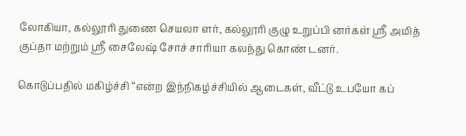லோகியா, கல்லூரி துணை செயலா ளர், கல்லூரி குழு உறுப்பி னர்கள் ஸ்ரீ அமித் குப்தா மற்றும் ஸ்ரீ சைலேஷ் சோச் சாரியா கலந்து கொண் டனர்.

கொடுப்பதில் மகிழ்ச்சி “என்ற இந்நிகழ்ச்சியில் ஆடைகள், வீட்டு உபயோ கப்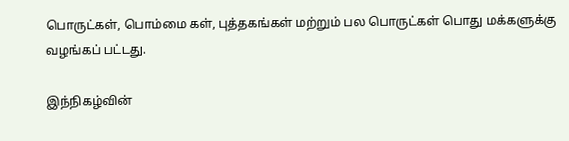பொருட்கள், பொம்மை கள், புத்தகங்கள் மற்றும் பல பொருட்கள் பொது மக்களுக்கு வழங்கப் பட்டது.

இந்நிகழ்வின்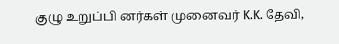குழு உறுப்பி னர்கள் முனைவர் K.K. தேவி,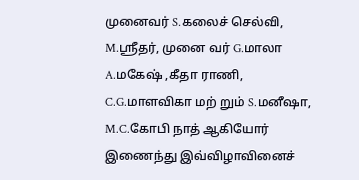முனைவர் S.கலைச் செல்வி, M.ஸ்ரீதர், முனை வர் G.மாலா A.மகேஷ் ,கீதா ராணி, C.G.மாளவிகா மற் றும் S.மனீஷா, M.C.கோபி நாத் ஆகியோர் இணைந்து இவ்விழாவினைச்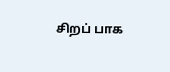சிறப் பாக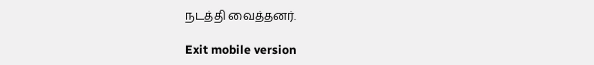நடத்தி வைத்தனர்.

Exit mobile version